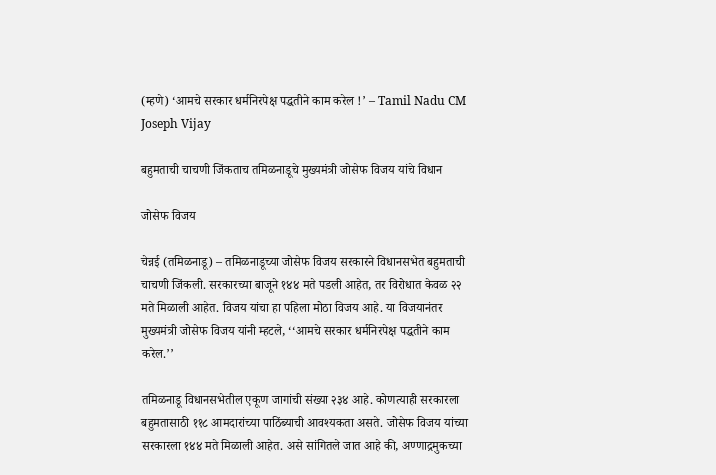(म्हणे) ‘आमचे सरकार धर्मनिरपेक्ष पद्धतीने काम करेल !’ – Tamil Nadu CM Joseph Vijay

बहुमताची चाचणी जिंकताच तमिळनाडूचे मुख्यमंत्री जोसेफ विजय यांचे विधान

जोसेफ विजय

चेन्नई (तमिळनाडू) – तमिळनाडूच्या जोसेफ विजय सरकारने विधानसभेत बहुमताची चाचणी जिंकली. सरकारच्या बाजूने १४४ मते पडली आहेत, तर विरोधात केवळ २२ मते मिळाली आहेत. विजय यांचा हा पहिला मोठा विजय आहे. या विजयानंतर मुख्यमंत्री जोसेफ विजय यांनी म्हटले, ‘‘आमचे सरकार धर्मनिरपेक्ष पद्धतीने काम करेल.’’

तमिळनाडू विधानसभेतील एकूण जागांची संख्या २३४ आहे. कोणत्याही सरकारला बहुमतासाठी ११८ आमदारांच्या पाठिंब्याची आवश्यकता असते. जोसेफ विजय यांच्या सरकारला १४४ मते मिळाली आहेत. असे सांगितले जात आहे की, अण्णाद्रमुकच्या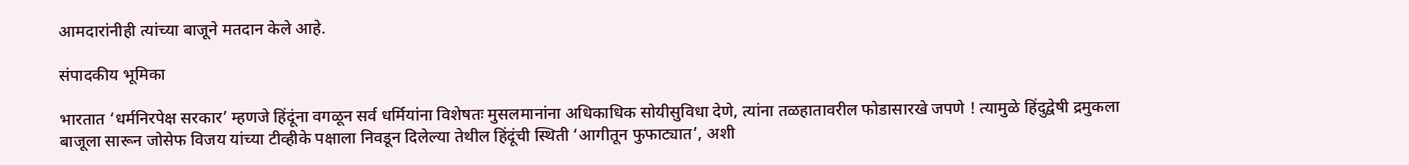आमदारांनीही त्यांच्या बाजूने मतदान केले आहे.

संपादकीय भूमिका

भारतात ‘धर्मनिरपेक्ष सरकार’ म्हणजे हिंदूंना वगळून सर्व धर्मियांना विशेषतः मुसलमानांना अधिकाधिक सोयीसुविधा देणे, त्यांना तळहातावरील फोडासारखे जपणे ! त्यामुळे हिंदुद्वेषी द्रमुकला बाजूला सारून जोसेफ विजय यांच्या टीव्हीके पक्षाला निवडून दिलेल्या तेथील हिंदूंची स्थिती ‘आगीतून फुफाट्यात’, अशी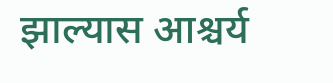झाल्यास आश्चर्य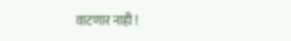वाटणार नाही !